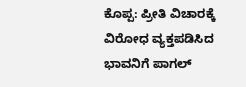ಕೊಪ್ಪ: ಪ್ರೀತಿ ವಿಚಾರಕ್ಕೆ ವಿರೋಧ ವ್ಯಕ್ತಪಡಿಸಿದ ಭಾವನಿಗೆ ಪಾಗಲ್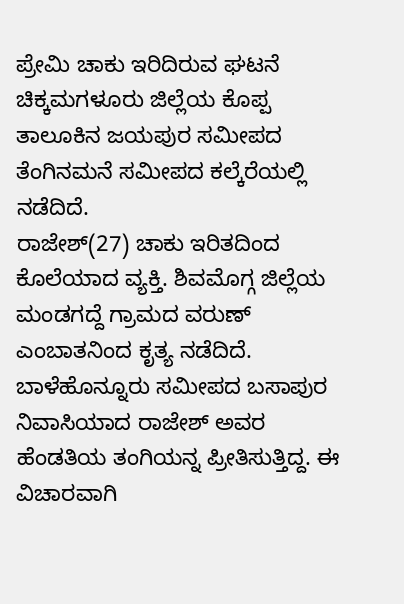ಪ್ರೇಮಿ ಚಾಕು ಇರಿದಿರುವ ಘಟನೆ ಚಿಕ್ಕಮಗಳೂರು ಜಿಲ್ಲೆಯ ಕೊಪ್ಪ ತಾಲೂಕಿನ ಜಯಪುರ ಸಮೀಪದ ತೆಂಗಿನಮನೆ ಸಮೀಪದ ಕಲ್ಕೆರೆಯಲ್ಲಿ ನಡೆದಿದೆ.
ರಾಜೇಶ್(27) ಚಾಕು ಇರಿತದಿಂದ ಕೊಲೆಯಾದ ವ್ಯಕ್ತಿ. ಶಿವಮೊಗ್ಗ ಜಿಲ್ಲೆಯ ಮಂಡಗದ್ದೆ ಗ್ರಾಮದ ವರುಣ್ ಎಂಬಾತನಿಂದ ಕೃತ್ಯ ನಡೆದಿದೆ.
ಬಾಳೆಹೊನ್ನೂರು ಸಮೀಪದ ಬಸಾಪುರ ನಿವಾಸಿಯಾದ ರಾಜೇಶ್ ಅವರ ಹೆಂಡತಿಯ ತಂಗಿಯನ್ನ ಪ್ರೀತಿಸುತ್ತಿದ್ದ. ಈ ವಿಚಾರವಾಗಿ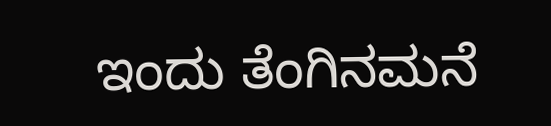ಇಂದು ತೆಂಗಿನಮನೆ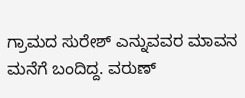ಗ್ರಾಮದ ಸುರೇಶ್ ಎನ್ನುವವರ ಮಾವನ ಮನೆಗೆ ಬಂದಿದ್ದ. ವರುಣ್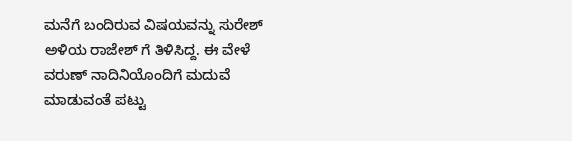ಮನೆಗೆ ಬಂದಿರುವ ವಿಷಯವನ್ನು ಸುರೇಶ್ ಅಳಿಯ ರಾಜೇಶ್ ಗೆ ತಿಳಿಸಿದ್ದ. ಈ ವೇಳೆ ವರುಣ್ ನಾದಿನಿಯೊಂದಿಗೆ ಮದುವೆ ಮಾಡುವಂತೆ ಪಟ್ಟು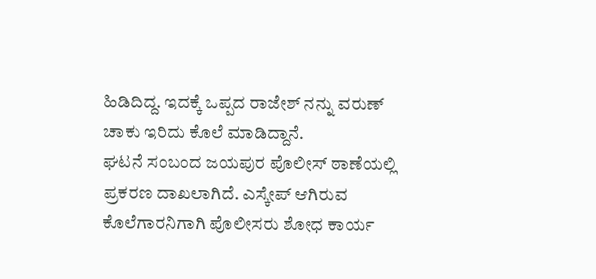ಹಿಡಿದಿದ್ದ. ಇದಕ್ಕೆ ಒಪ್ಪದ ರಾಜೇಶ್ ನನ್ನು ವರುಣ್ ಚಾಕು ಇರಿದು ಕೊಲೆ ಮಾಡಿದ್ದಾನೆ.
ಘಟನೆ ಸಂಬಂದ ಜಯಪುರ ಪೊಲೀಸ್ ಠಾಣೆಯಲ್ಲಿ ಪ್ರಕರಣ ದಾಖಲಾಗಿದೆ. ಎಸ್ಕೇಪ್ ಆಗಿರುವ ಕೊಲೆಗಾರನಿಗಾಗಿ ಪೊಲೀಸರು ಶೋಧ ಕಾರ್ಯ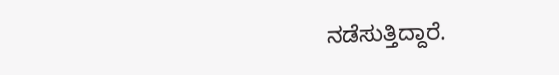ನಡೆಸುತ್ತಿದ್ದಾರೆ.